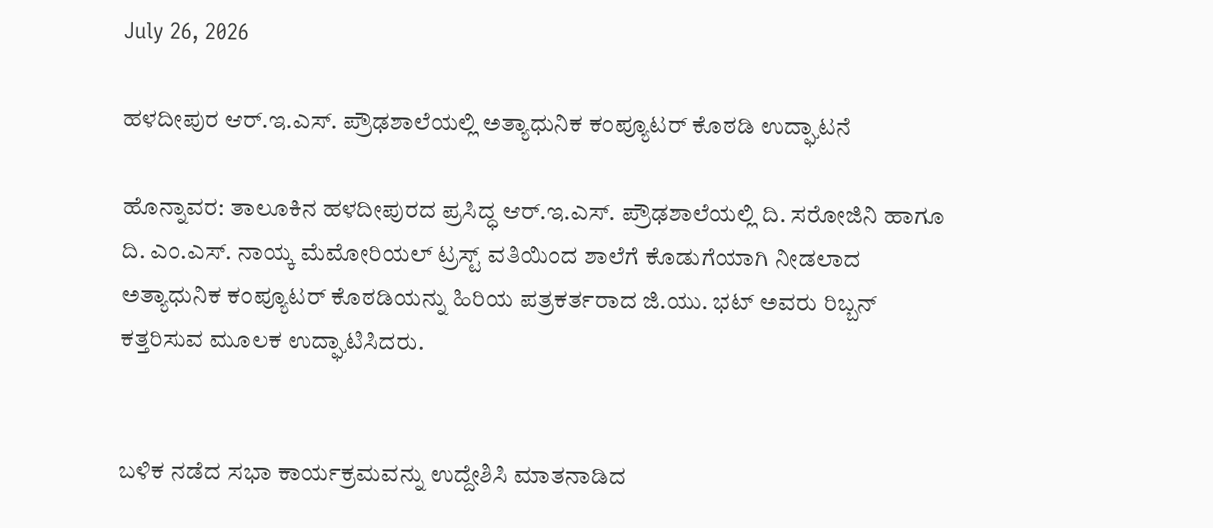July 26, 2026

ಹಳದೀಪುರ ಆರ್.ಇ.ಎಸ್. ಪ್ರೌಢಶಾಲೆಯಲ್ಲಿ ಅತ್ಯಾಧುನಿಕ ಕಂಪ್ಯೂಟರ್ ಕೊಠಡಿ ಉದ್ಘಾಟನೆ

ಹೊನ್ನಾವರ: ತಾಲೂಕಿನ ಹಳದೀಪುರದ ಪ್ರಸಿದ್ಧ ಆರ್.ಇ.ಎಸ್. ಪ್ರೌಢಶಾಲೆಯಲ್ಲಿ ದಿ. ಸರೋಜಿನಿ ಹಾಗೂ ದಿ. ಎಂ.ಎಸ್. ನಾಯ್ಕ ಮೆಮೋರಿಯಲ್ ಟ್ರಸ್ಟ್ ವತಿಯಿಂದ ಶಾಲೆಗೆ ಕೊಡುಗೆಯಾಗಿ ನೀಡಲಾದ ಅತ್ಯಾಧುನಿಕ ಕಂಪ್ಯೂಟರ್ ಕೊಠಡಿಯನ್ನು ಹಿರಿಯ ಪತ್ರಕರ್ತರಾದ ಜಿ.ಯು. ಭಟ್ ಅವರು ರಿಬ್ಬನ್ ಕತ್ತರಿಸುವ ಮೂಲಕ ಉದ್ಘಾಟಿಸಿದರು.


ಬಳಿಕ ನಡೆದ ಸಭಾ ಕಾರ್ಯಕ್ರಮವನ್ನು ಉದ್ದೇಶಿಸಿ ಮಾತನಾಡಿದ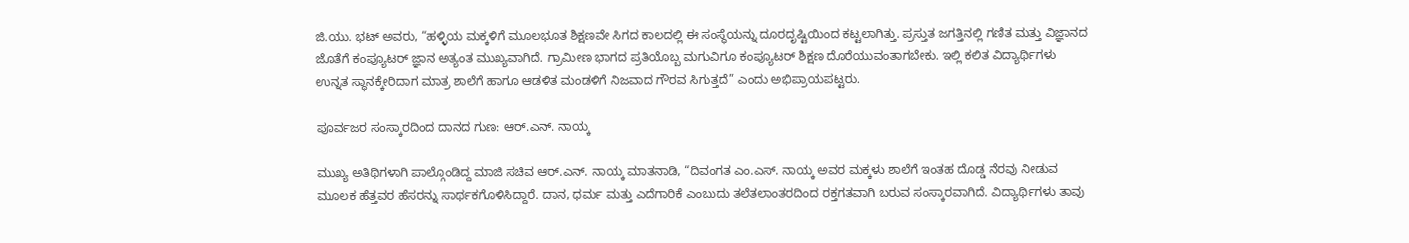ಜಿ.ಯು. ಭಟ್ ಅವರು, “ಹಳ್ಳಿಯ ಮಕ್ಕಳಿಗೆ ಮೂಲಭೂತ ಶಿಕ್ಷಣವೇ ಸಿಗದ ಕಾಲದಲ್ಲಿ ಈ ಸಂಸ್ಥೆಯನ್ನು ದೂರದೃಷ್ಟಿಯಿಂದ ಕಟ್ಟಲಾಗಿತ್ತು. ಪ್ರಸ್ತುತ ಜಗತ್ತಿನಲ್ಲಿ ಗಣಿತ ಮತ್ತು ವಿಜ್ಞಾನದ ಜೊತೆಗೆ ಕಂಪ್ಯೂಟರ್ ಜ್ಞಾನ ಅತ್ಯಂತ ಮುಖ್ಯವಾಗಿದೆ. ಗ್ರಾಮೀಣ ಭಾಗದ ಪ್ರತಿಯೊಬ್ಬ ಮಗುವಿಗೂ ಕಂಪ್ಯೂಟರ್ ಶಿಕ್ಷಣ ದೊರೆಯುವಂತಾಗಬೇಕು. ಇಲ್ಲಿ ಕಲಿತ ವಿದ್ಯಾರ್ಥಿಗಳು ಉನ್ನತ ಸ್ಥಾನಕ್ಕೇರಿದಾಗ ಮಾತ್ರ ಶಾಲೆಗೆ ಹಾಗೂ ಆಡಳಿತ ಮಂಡಳಿಗೆ ನಿಜವಾದ ಗೌರವ ಸಿಗುತ್ತದೆ” ಎಂದು ಅಭಿಪ್ರಾಯಪಟ್ಟರು.

ಪೂರ್ವಜರ ಸಂಸ್ಕಾರದಿಂದ ದಾನದ ಗುಣ: ಆರ್.ಎನ್. ನಾಯ್ಕ

ಮುಖ್ಯ ಅತಿಥಿಗಳಾಗಿ ಪಾಲ್ಗೊಂಡಿದ್ದ ಮಾಜಿ ಸಚಿವ ಆರ್.ಎನ್. ನಾಯ್ಕ ಮಾತನಾಡಿ, “ದಿವಂಗತ ಎಂ.ಎಸ್. ನಾಯ್ಕ ಅವರ ಮಕ್ಕಳು ಶಾಲೆಗೆ ಇಂತಹ ದೊಡ್ಡ ನೆರವು ನೀಡುವ ಮೂಲಕ ಹೆತ್ತವರ ಹೆಸರನ್ನು ಸಾರ್ಥಕಗೊಳಿಸಿದ್ದಾರೆ. ದಾನ, ಧರ್ಮ ಮತ್ತು ಎದೆಗಾರಿಕೆ ಎಂಬುದು ತಲೆತಲಾಂತರದಿಂದ ರಕ್ತಗತವಾಗಿ ಬರುವ ಸಂಸ್ಕಾರವಾಗಿದೆ. ವಿದ್ಯಾರ್ಥಿಗಳು ತಾವು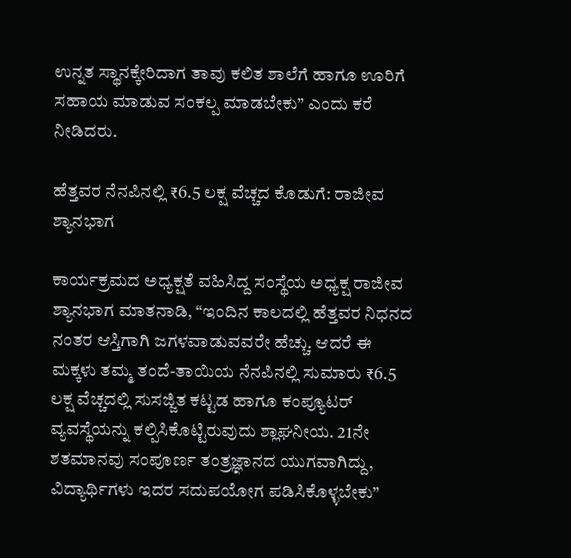ಉನ್ನತ ಸ್ಥಾನಕ್ಕೇರಿದಾಗ ತಾವು ಕಲಿತ ಶಾಲೆಗೆ ಹಾಗೂ ಊರಿಗೆ ಸಹಾಯ ಮಾಡುವ ಸಂಕಲ್ಪ ಮಾಡಬೇಕು” ಎಂದು ಕರೆ ನೀಡಿದರು.

ಹೆತ್ತವರ ನೆನಪಿನಲ್ಲಿ ₹6.5 ಲಕ್ಷ ವೆಚ್ಚದ ಕೊಡುಗೆ: ರಾಜೀವ ಶ್ಯಾನಭಾಗ

ಕಾರ್ಯಕ್ರಮದ ಅಧ್ಯಕ್ಷತೆ ವಹಿಸಿದ್ದ ಸಂಸ್ಥೆಯ ಅಧ್ಯಕ್ಷ ರಾಜೀವ ಶ್ಯಾನಭಾಗ ಮಾತನಾಡಿ, “ಇಂದಿನ ಕಾಲದಲ್ಲಿ ಹೆತ್ತವರ ನಿಧನದ ನಂತರ ಆಸ್ತಿಗಾಗಿ ಜಗಳವಾಡುವವರೇ ಹೆಚ್ಚು. ಆದರೆ ಈ ಮಕ್ಕಳು ತಮ್ಮ ತಂದೆ-ತಾಯಿಯ ನೆನಪಿನಲ್ಲಿ ಸುಮಾರು ₹6.5 ಲಕ್ಷ ವೆಚ್ಚದಲ್ಲಿ ಸುಸಜ್ಜಿತ ಕಟ್ಟಡ ಹಾಗೂ ಕಂಪ್ಯೂಟರ್ ವ್ಯವಸ್ಥೆಯನ್ನು ಕಲ್ಪಿಸಿಕೊಟ್ಟಿರುವುದು ಶ್ಲಾಘನೀಯ. 21ನೇ ಶತಮಾನವು ಸಂಪೂರ್ಣ ತಂತ್ರಜ್ಞಾನದ ಯುಗವಾಗಿದ್ದು, ವಿದ್ಯಾರ್ಥಿಗಳು ಇದರ ಸದುಪಯೋಗ ಪಡಿಸಿಕೊಳ್ಳಬೇಕು”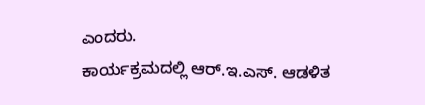ಎಂದರು.
ಕಾರ್ಯಕ್ರಮದಲ್ಲಿ ಆರ್.ಇ.ಎಸ್. ಆಡಳಿತ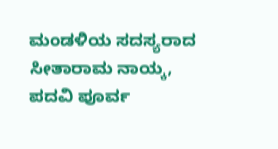ಮಂಡಳಿಯ ಸದಸ್ಯರಾದ ಸೀತಾರಾಮ ನಾಯ್ಕ, ಪದವಿ ಪೂರ್ವ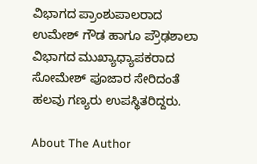ವಿಭಾಗದ ಪ್ರಾಂಶುಪಾಲರಾದ ಉಮೇಶ್ ಗೌಡ ಹಾಗೂ ಪ್ರೌಢಶಾಲಾ ವಿಭಾಗದ ಮುಖ್ಯಾಧ್ಯಾಪಕರಾದ ಸೋಮೇಶ್ ಪೂಜಾರ ಸೇರಿದಂತೆ ಹಲವು ಗಣ್ಯರು ಉಪಸ್ಥಿತರಿದ್ದರು.

About The Author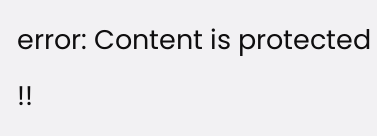error: Content is protected !!